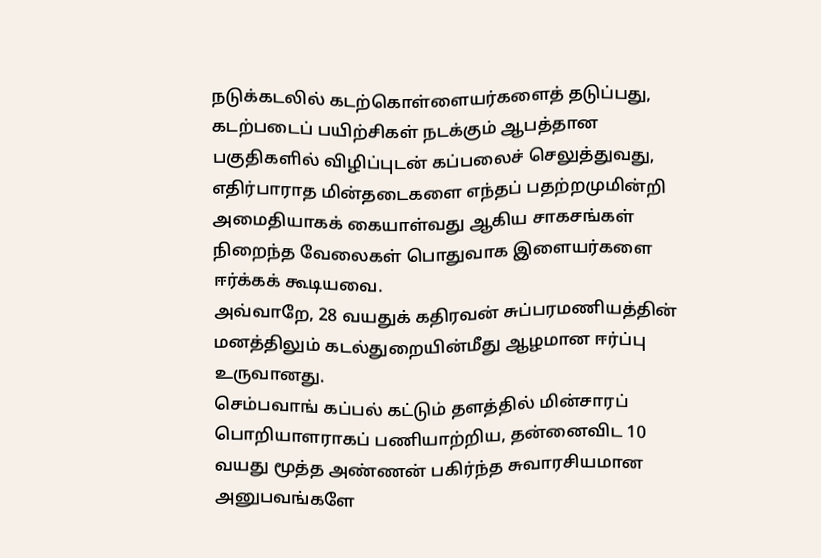நடுக்கடலில் கடற்கொள்ளையர்களைத் தடுப்பது, கடற்படைப் பயிற்சிகள் நடக்கும் ஆபத்தான பகுதிகளில் விழிப்புடன் கப்பலைச் செலுத்துவது, எதிர்பாராத மின்தடைகளை எந்தப் பதற்றமுமின்றி அமைதியாகக் கையாள்வது ஆகிய சாகசங்கள் நிறைந்த வேலைகள் பொதுவாக இளையர்களை ஈர்க்கக் கூடியவை.
அவ்வாறே, 28 வயதுக் கதிரவன் சுப்பரமணியத்தின் மனத்திலும் கடல்துறையின்மீது ஆழமான ஈர்ப்பு உருவானது.
செம்பவாங் கப்பல் கட்டும் தளத்தில் மின்சாரப் பொறியாளராகப் பணியாற்றிய, தன்னைவிட 10 வயது மூத்த அண்ணன் பகிர்ந்த சுவாரசியமான அனுபவங்களே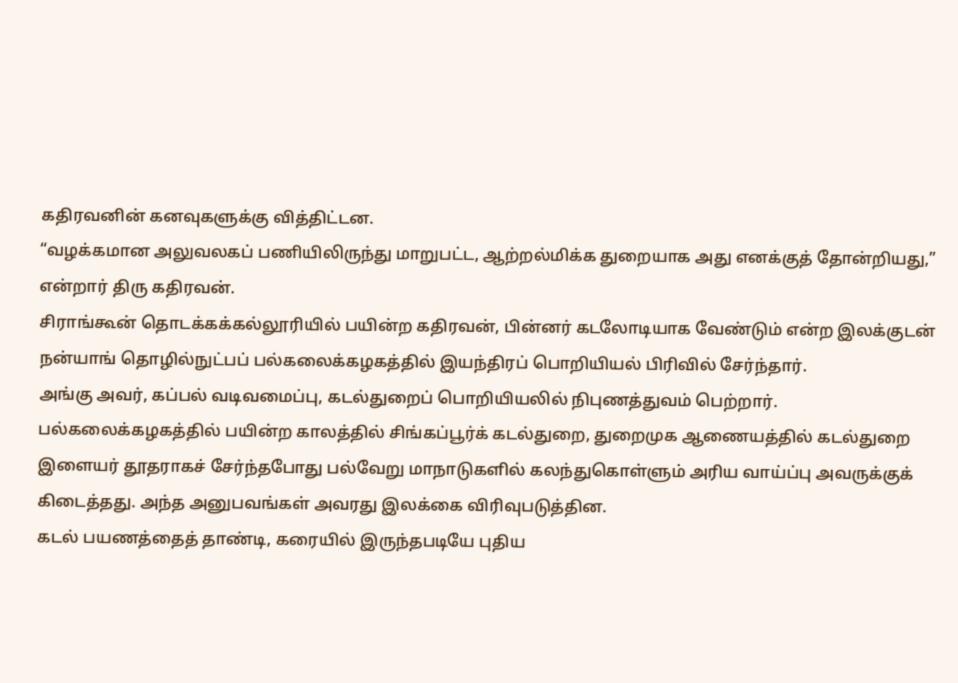கதிரவனின் கனவுகளுக்கு வித்திட்டன.
“வழக்கமான அலுவலகப் பணியிலிருந்து மாறுபட்ட, ஆற்றல்மிக்க துறையாக அது எனக்குத் தோன்றியது,” என்றார் திரு கதிரவன்.
சிராங்கூன் தொடக்கக்கல்லூரியில் பயின்ற கதிரவன், பின்னர் கடலோடியாக வேண்டும் என்ற இலக்குடன் நன்யாங் தொழில்நுட்பப் பல்கலைக்கழகத்தில் இயந்திரப் பொறியியல் பிரிவில் சேர்ந்தார்.
அங்கு அவர், கப்பல் வடிவமைப்பு, கடல்துறைப் பொறியியலில் நிபுணத்துவம் பெற்றார்.
பல்கலைக்கழகத்தில் பயின்ற காலத்தில் சிங்கப்பூர்க் கடல்துறை, துறைமுக ஆணையத்தில் கடல்துறை இளையர் தூதராகச் சேர்ந்தபோது பல்வேறு மாநாடுகளில் கலந்துகொள்ளும் அரிய வாய்ப்பு அவருக்குக் கிடைத்தது. அந்த அனுபவங்கள் அவரது இலக்கை விரிவுபடுத்தின.
கடல் பயணத்தைத் தாண்டி, கரையில் இருந்தபடியே புதிய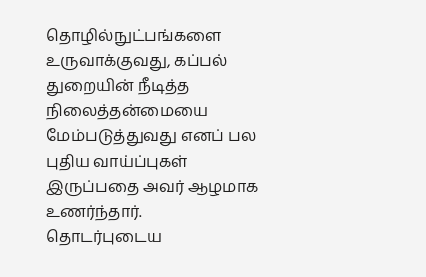தொழில்நுட்பங்களை உருவாக்குவது, கப்பல் துறையின் நீடித்த நிலைத்தன்மையை மேம்படுத்துவது எனப் பல புதிய வாய்ப்புகள் இருப்பதை அவர் ஆழமாக உணர்ந்தார்.
தொடர்புடைய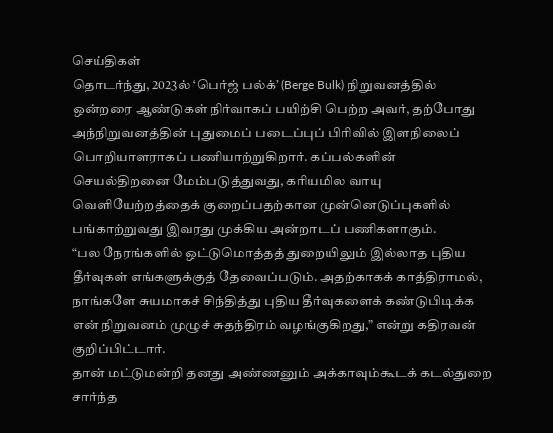செய்திகள்
தொடர்ந்து, 2023ல் ‘பெர்ஜ் பல்க்’ (Berge Bulk) நிறுவனத்தில் ஒன்றரை ஆண்டுகள் நிர்வாகப் பயிற்சி பெற்ற அவர், தற்போது அந்நிறுவனத்தின் புதுமைப் படைப்புப் பிரிவில் இளநிலைப் பொறியாளராகப் பணியாற்றுகிறார். கப்பல்களின் செயல்திறனை மேம்படுத்துவது, கரியமில வாயு வெளியேற்றத்தைக் குறைப்பதற்கான முன்னெடுப்புகளில் பங்காற்றுவது இவரது முக்கிய அன்றாடப் பணிகளாகும்.
“பல நேரங்களில் ஒட்டுமொத்தத் துறையிலும் இல்லாத புதிய தீர்வுகள் எங்களுக்குத் தேவைப்படும். அதற்காகக் காத்திராமல், நாங்களே சுயமாகச் சிந்தித்து புதிய தீர்வுகளைக் கண்டுபிடிக்க என் நிறுவனம் முழுச் சுதந்திரம் வழங்குகிறது,” என்று கதிரவன் குறிப்பிட்டார்.
தான் மட்டுமன்றி தனது அண்ணனும் அக்காவும்கூடக் கடல்துறை சார்ந்த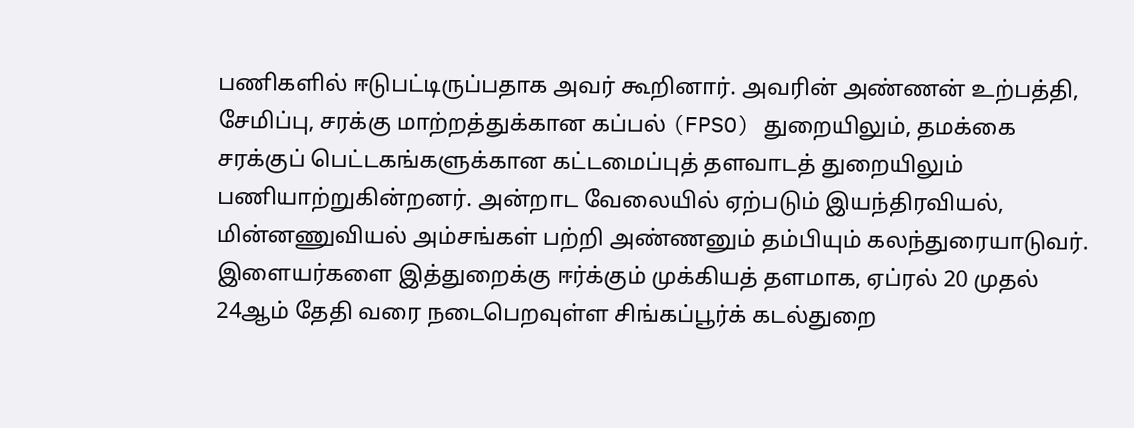பணிகளில் ஈடுபட்டிருப்பதாக அவர் கூறினார். அவரின் அண்ணன் உற்பத்தி, சேமிப்பு, சரக்கு மாற்றத்துக்கான கப்பல் (FPSO) துறையிலும், தமக்கை சரக்குப் பெட்டகங்களுக்கான கட்டமைப்புத் தளவாடத் துறையிலும் பணியாற்றுகின்றனர். அன்றாட வேலையில் ஏற்படும் இயந்திரவியல், மின்னணுவியல் அம்சங்கள் பற்றி அண்ணனும் தம்பியும் கலந்துரையாடுவர்.
இளையர்களை இத்துறைக்கு ஈர்க்கும் முக்கியத் தளமாக, ஏப்ரல் 20 முதல் 24ஆம் தேதி வரை நடைபெறவுள்ள சிங்கப்பூர்க் கடல்துறை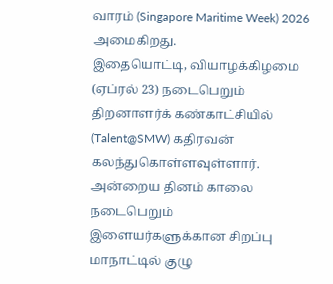வாரம் (Singapore Maritime Week) 2026 அமைகிறது.
இதையொட்டி, வியாழக்கிழமை (ஏப்ரல் 23) நடைபெறும் திறனாளர்க் கண்காட்சியில் (Talent@SMW) கதிரவன் கலந்துகொள்ளவுள்ளார். அன்றைய தினம் காலை நடைபெறும் இளையர்களுக்கான சிறப்பு மாநாட்டில் குழு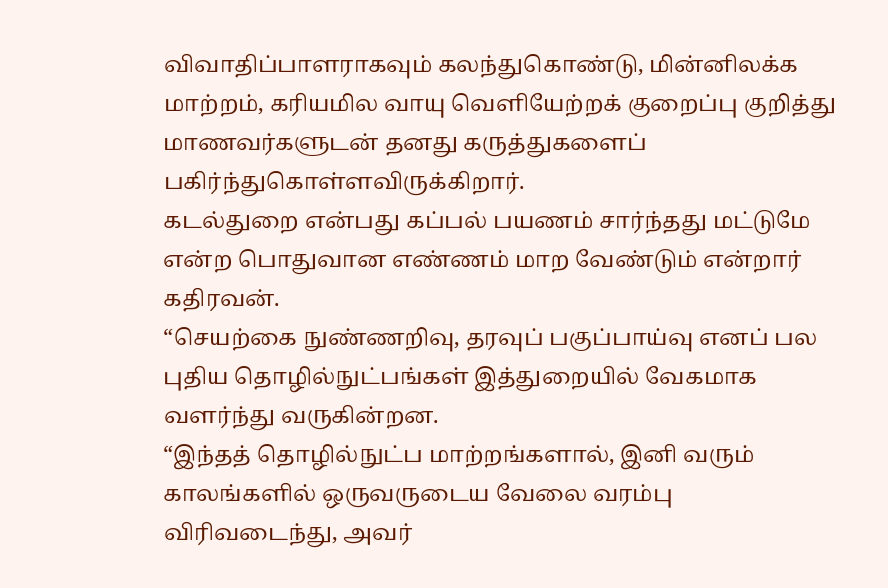விவாதிப்பாளராகவும் கலந்துகொண்டு, மின்னிலக்க மாற்றம், கரியமில வாயு வெளியேற்றக் குறைப்பு குறித்து மாணவர்களுடன் தனது கருத்துகளைப் பகிர்ந்துகொள்ளவிருக்கிறார்.
கடல்துறை என்பது கப்பல் பயணம் சார்ந்தது மட்டுமே என்ற பொதுவான எண்ணம் மாற வேண்டும் என்றார் கதிரவன்.
“செயற்கை நுண்ணறிவு, தரவுப் பகுப்பாய்வு எனப் பல புதிய தொழில்நுட்பங்கள் இத்துறையில் வேகமாக வளர்ந்து வருகின்றன.
“இந்தத் தொழில்நுட்ப மாற்றங்களால், இனி வரும் காலங்களில் ஒருவருடைய வேலை வரம்பு விரிவடைந்து, அவர்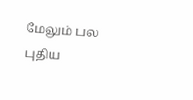மேலும் பல புதிய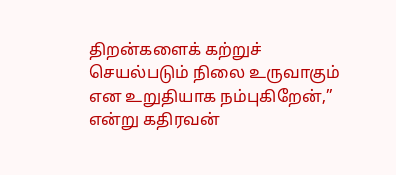திறன்களைக் கற்றுச் செயல்படும் நிலை உருவாகும் என உறுதியாக நம்புகிறேன்,” என்று கதிரவன்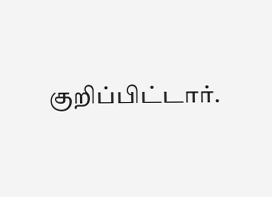குறிப்பிட்டார்.